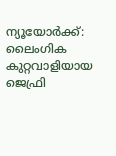ന്യൂയോർക്ക്: ലൈംഗിക കുറ്റവാളിയായ ജെഫ്രി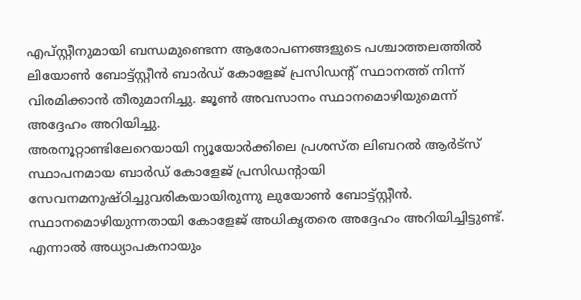എപ്സ്റ്റീനുമായി ബന്ധമുണ്ടെന്ന ആരോപണങ്ങളുടെ പശ്ചാത്തലത്തിൽ ലിയോൺ ബോട്ട്സ്റ്റീൻ ബാർഡ് കോളേജ് പ്രസിഡന്റ് സ്ഥാനത്ത് നിന്ന് വിരമിക്കാൻ തീരുമാനിച്ചു. ജൂൺ അവസാനം സ്ഥാനമൊഴിയുമെന്ന് അദ്ദേഹം അറിയിച്ചു.
അരനൂറ്റാണ്ടിലേറെയായി ന്യൂയോർക്കിലെ പ്രശസ്ത ലിബറൽ ആർട്സ് സ്ഥാപനമായ ബാർഡ് കോളേജ് പ്രസിഡന്റായി സേവനമനുഷ്ഠിച്ചുവരികയായിരുന്നു ലുയോൺ ബോട്ട്സ്റ്റീൻ. സ്ഥാനമൊഴിയുന്നതായി കോളേജ് അധികൃതരെ അദ്ദേഹം അറിയിച്ചിട്ടുണ്ട്. എന്നാൽ അധ്യാപകനായും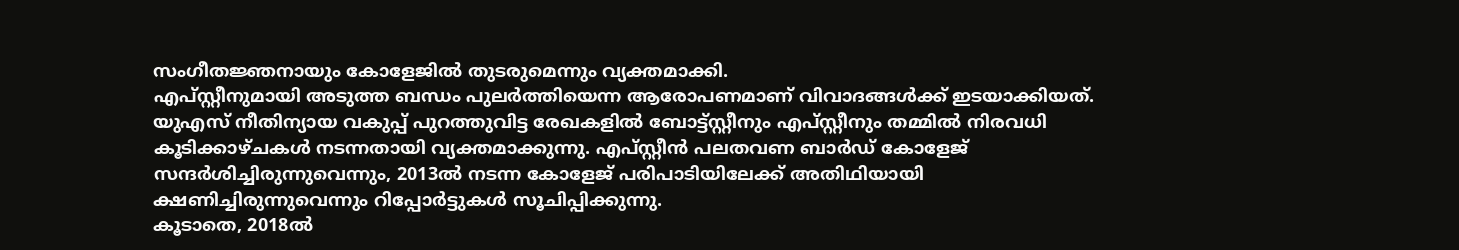സംഗീതജ്ഞനായും കോളേജിൽ തുടരുമെന്നും വ്യക്തമാക്കി.
എപ്സ്റ്റീനുമായി അടുത്ത ബന്ധം പുലർത്തിയെന്ന ആരോപണമാണ് വിവാദങ്ങൾക്ക് ഇടയാക്കിയത്. യുഎസ് നീതിന്യായ വകുപ്പ് പുറത്തുവിട്ട രേഖകളിൽ ബോട്ട്സ്റ്റീനും എപ്സ്റ്റീനും തമ്മിൽ നിരവധി കൂടിക്കാഴ്ചകൾ നടന്നതായി വ്യക്തമാക്കുന്നു. എപ്സ്റ്റീൻ പലതവണ ബാർഡ് കോളേജ് സന്ദർശിച്ചിരുന്നുവെന്നും, 2013ൽ നടന്ന കോളേജ് പരിപാടിയിലേക്ക് അതിഥിയായി ക്ഷണിച്ചിരുന്നുവെന്നും റിപ്പോർട്ടുകൾ സൂചിപ്പിക്കുന്നു.
കൂടാതെ, 2018ൽ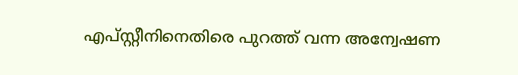എപ്സ്റ്റീനിനെതിരെ പുറത്ത് വന്ന അന്വേഷണ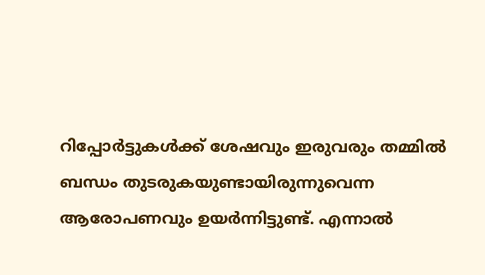റിപ്പോർട്ടുകൾക്ക് ശേഷവും ഇരുവരും തമ്മിൽ ബന്ധം തുടരുകയുണ്ടായിരുന്നുവെന്ന ആരോപണവും ഉയർന്നിട്ടുണ്ട്. എന്നാൽ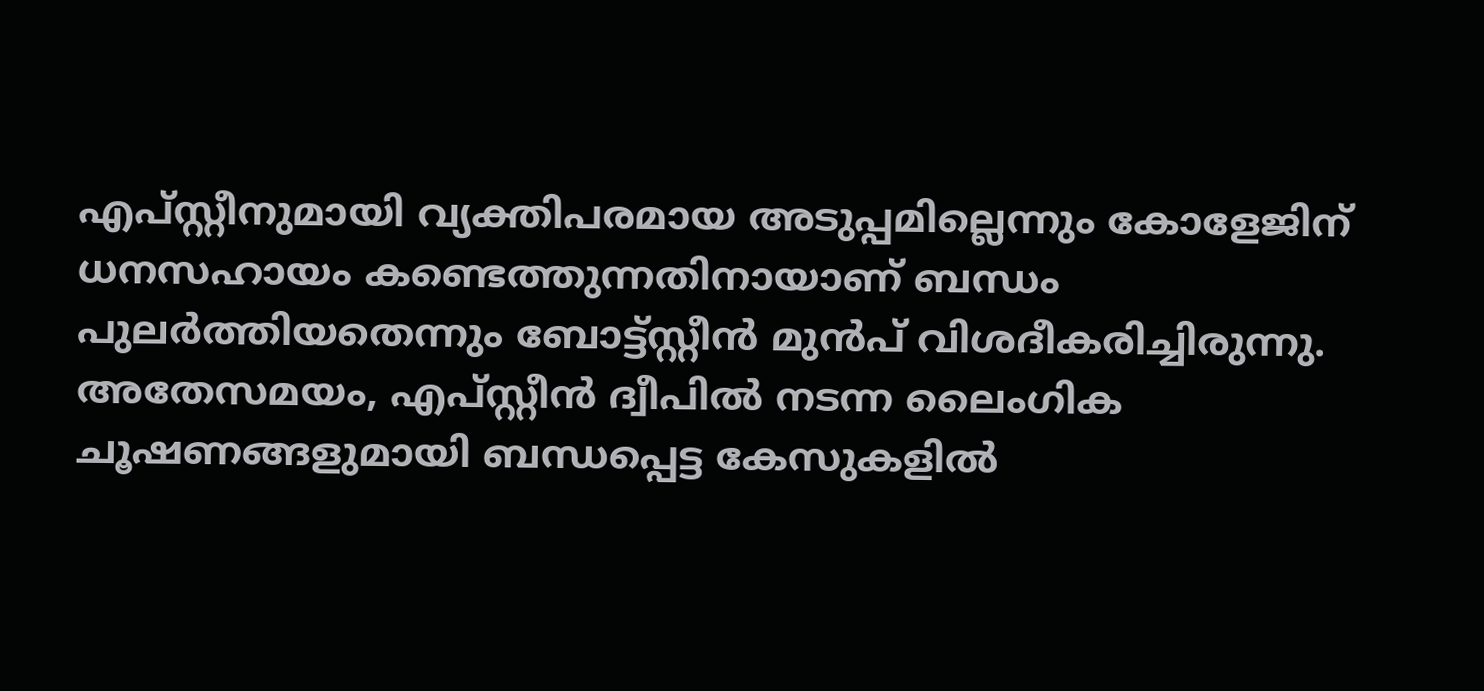എപ്സ്റ്റീനുമായി വ്യക്തിപരമായ അടുപ്പമില്ലെന്നും കോളേജിന് ധനസഹായം കണ്ടെത്തുന്നതിനായാണ് ബന്ധം പുലർത്തിയതെന്നും ബോട്ട്സ്റ്റീൻ മുൻപ് വിശദീകരിച്ചിരുന്നു.
അതേസമയം, എപ്സ്റ്റീൻ ദ്വീപിൽ നടന്ന ലൈംഗിക ചൂഷണങ്ങളുമായി ബന്ധപ്പെട്ട കേസുകളിൽ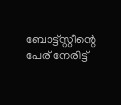ബോട്ട്സ്റ്റീന്റെ പേര് നേരിട്ട്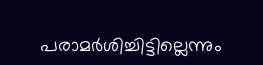പരാമർശിച്ചിട്ടില്ലെന്നും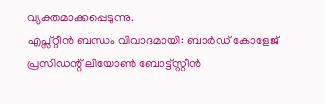വ്യക്തമാക്കപ്പെടുന്നു.
എപ്സ്റ്റീൻ ബന്ധം വിവാദമായി: ബാർഡ് കോളേജ് പ്രസിഡന്റ് ലിയോൺ ബോട്ട്സ്റ്റീൻ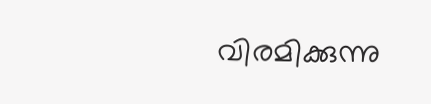വിരമിക്കുന്നു